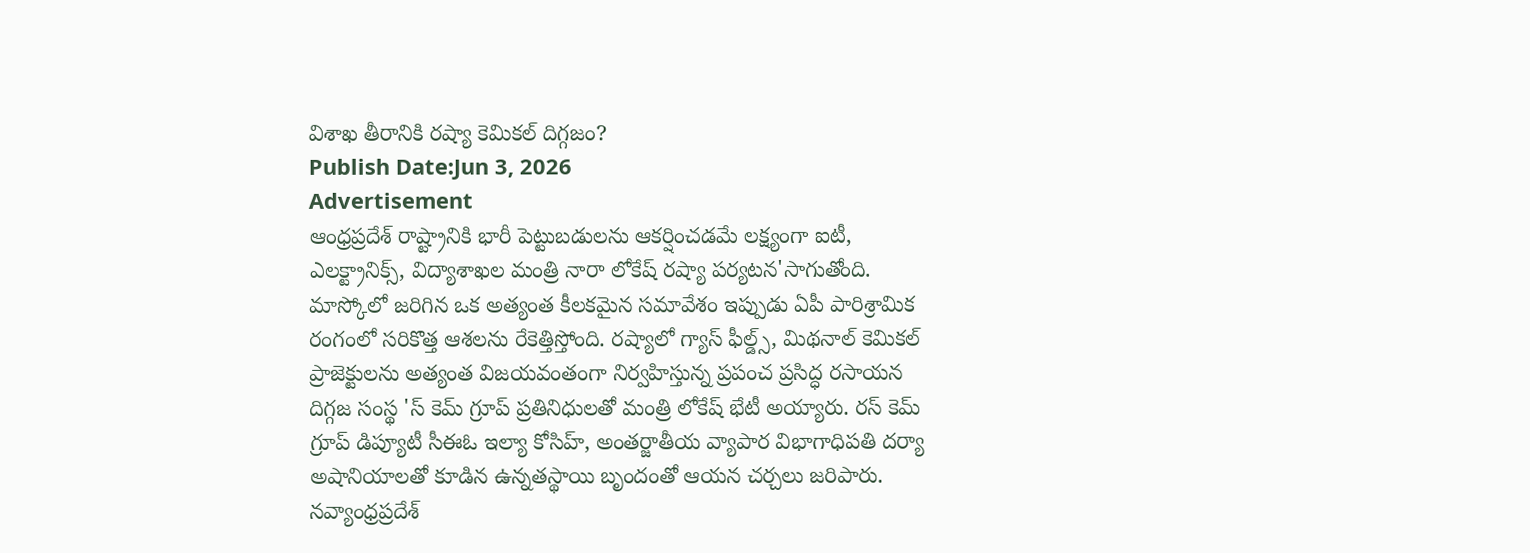విశాఖ తీరానికి రష్యా కెమికల్ దిగ్గజం?
Publish Date:Jun 3, 2026
Advertisement
ఆంధ్రప్రదేశ్ రాష్ట్రానికి భారీ పెట్టుబడులను ఆకర్షించడమే లక్ష్యంగా ఐటీ, ఎలక్ట్రానిక్స్, విద్యాశాఖల మంత్రి నారా లోకేష్ రష్యా పర్యటన'సాగుతోంది. మాస్కోలో జరిగిన ఒక అత్యంత కీలకమైన సమావేశం ఇప్పుడు ఏపీ పారిశ్రామిక రంగంలో సరికొత్త ఆశలను రేకెత్తిస్తోంది. రష్యాలో గ్యాస్ ఫీల్డ్స్, మిథనాల్ కెమికల్ ప్రాజెక్టులను అత్యంత విజయవంతంగా నిర్వహిస్తున్న ప్రపంచ ప్రసిద్ధ రసాయన దిగ్గజ సంస్థ 'స్ కెమ్ గ్రూప్ ప్రతినిధులతో మంత్రి లోకేష్ భేటీ అయ్యారు. రస్ కెమ్ గ్రూప్ డిప్యూటీ సీఈఓ ఇల్యా కోసిహ్, అంతర్జాతీయ వ్యాపార విభాగాధిపతి దర్యా అషానియాలతో కూడిన ఉన్నతస్థాయి బృందంతో ఆయన చర్చలు జరిపారు. నవ్యాంధ్రప్రదేశ్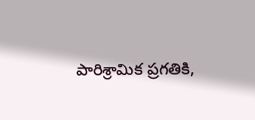పారిశ్రామిక ప్రగతికి,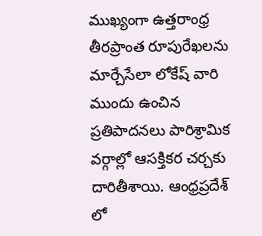ముఖ్యంగా ఉత్తరాంధ్ర తీరప్రాంత రూపురేఖలను మార్చేసేలా లోకేష్ వారి ముందు ఉంచిన ప్రతిపాదనలు పారిశ్రామిక వర్గాల్లో ఆసక్తికర చర్చకు దారితీశాయి. ఆంధ్రప్రదేశ్ లో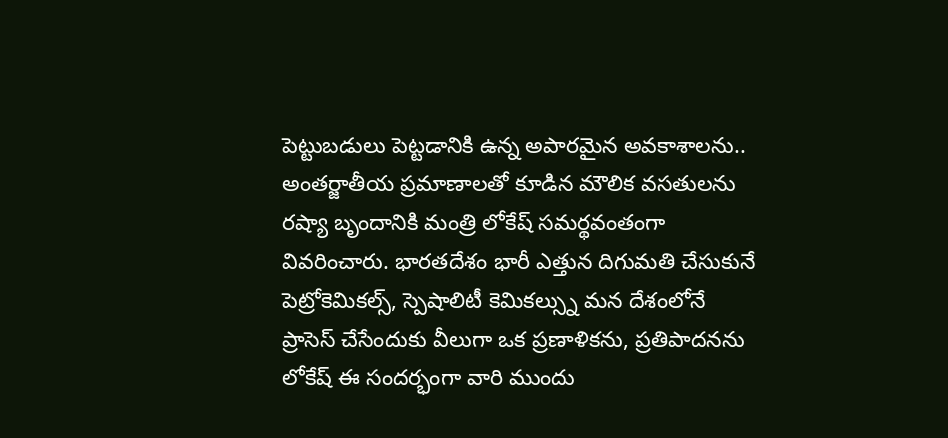పెట్టుబడులు పెట్టడానికి ఉన్న అపారమైన అవకాశాలను.. అంతర్జాతీయ ప్రమాణాలతో కూడిన మౌలిక వసతులను రష్యా బృందానికి మంత్రి లోకేష్ సమర్థవంతంగా వివరించారు. భారతదేశం భారీ ఎత్తున దిగుమతి చేసుకునే పెట్రోకెమికల్స్, స్పెషాలిటీ కెమికల్స్ను మన దేశంలోనే ప్రాసెస్ చేసేందుకు వీలుగా ఒక ప్రణాళికను, ప్రతిపాదనను లోకేష్ ఈ సందర్భంగా వారి ముందు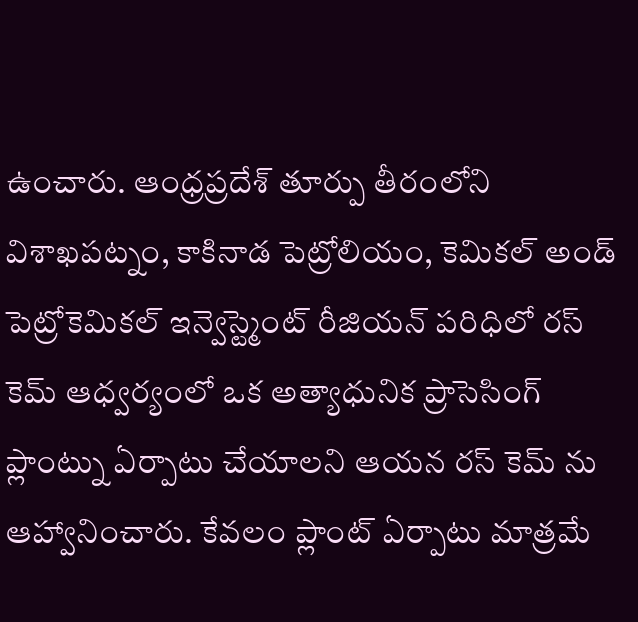ఉంచారు. ఆంధ్రప్రదేశ్ తూర్పు తీరంలోని విశాఖపట్నం, కాకినాడ పెట్రోలియం, కెమికల్ అండ్ పెట్రోకెమికల్ ఇన్వెస్ట్మెంట్ రీజియన్ పరిధిలో రస్ కెమ్ ఆధ్వర్యంలో ఒక అత్యాధునిక ప్రాసెసింగ్ ప్లాంట్ను ఏర్పాటు చేయాలని ఆయన రస్ కెమ్ ను ఆహ్వానించారు. కేవలం ప్లాంట్ ఏర్పాటు మాత్రమే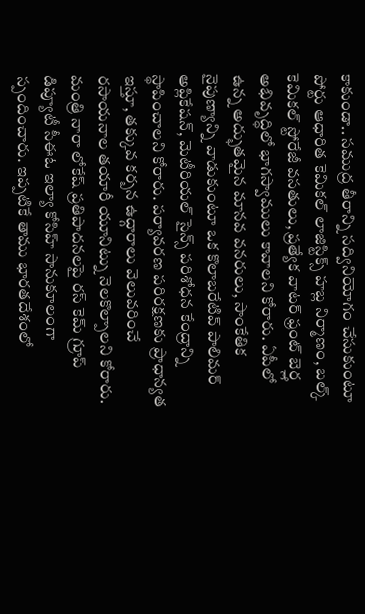కాకుండా.. సముద్ర తీరాన్ని సద్వినియోగం చేసుకుంటూ పోర్టు ఆధారిత కెమికల్ లాజిస్టిక్స్ హబ్ల నిర్మాణం, బల్క్ కెమికల్ స్టోరేజీ వసతులు, ప్రత్యేక వాటర్ ఫ్రంట్ బెర్త్ల అభివృద్ధిలో భాగస్వాములు కావాలని కోరారు. ఏపీలో ఉన్న అద్భుతమైన మానవ వనరులు, సాంకేతిక నైపుణ్యాన్ని వాడుకుంటూ ఒక కొలాబరేటివ్ పాలిమర్ అప్లికేషన్, మెటీరియల్ సైన్స్ పరిశోధన కేంద్రాన్ని స్థాపించాలని కోరారు. పర్యావరణ పరిరక్షణకు ప్రాధాన్యత ఇస్తూ, తక్కువ కర్బన ఉద్గారాలు వెలువరించే రసాయనాల తయారీ యూనిట్ను నెలకొల్పాలని కోరారు. మంత్రి నారా లోకేష్ ప్రతిపాదనలపై రస్ కెమ్ గ్రూప్ డిప్యూటీ సీఈఓ ఇల్యా కోసిహ్ సానుకూలంగా స్పందించారు. ఇప్పటికే తాము భారతదేశంలో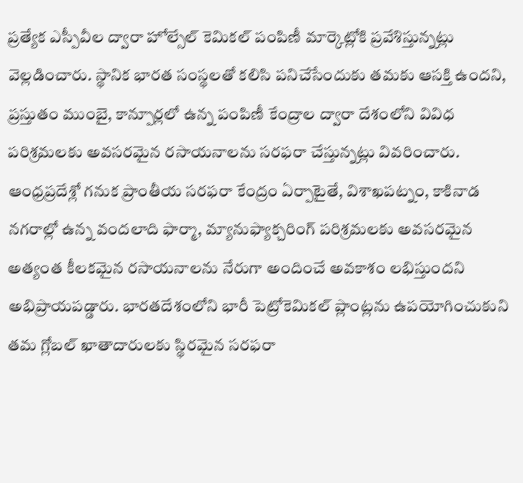ప్రత్యేక ఎస్పీవీల ద్వారా హోల్సేల్ కెమికల్ పంపిణీ మార్కెట్లోకి ప్రవేశిస్తున్నట్లు వెల్లడించారు. స్థానిక భారత సంస్థలతో కలిసి పనిచేసేందుకు తమకు ఆసక్తి ఉందని, ప్రస్తుతం ముంబై, కాన్పూర్లలో ఉన్న పంపిణీ కేంద్రాల ద్వారా దేశంలోని వివిధ పరిశ్రమలకు అవసరమైన రసాయనాలను సరఫరా చేస్తున్నట్లు వివరించారు. ఆంధ్రప్రదేశ్లో గనుక ప్రాంతీయ సరఫరా కేంద్రం ఏర్పాటైతే, విశాఖపట్నం, కాకినాడ నగరాల్లో ఉన్న వందలాది ఫార్మా, మ్యానుఫ్యాక్చరింగ్ పరిశ్రమలకు అవసరమైన అత్యంత కీలకమైన రసాయనాలను నేరుగా అందించే అవకాశం లభిస్తుందని అభిప్రాయపడ్డారు. భారతదేశంలోని భారీ పెట్రోకెమికల్ ప్లాంట్లను ఉపయోగించుకుని తమ గ్లోబల్ ఖాతాదారులకు స్థిరమైన సరఫరా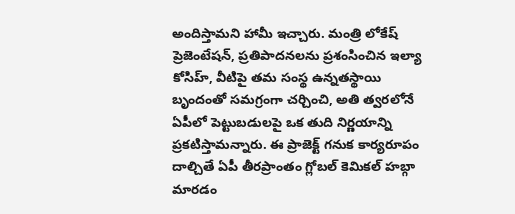అందిస్తామని హామీ ఇచ్చారు. మంత్రి లోకేష్ ప్రెజెంటేషన్, ప్రతిపాదనలను ప్రశంసించిన ఇల్యా కోసిహ్, వీటిపై తమ సంస్థ ఉన్నతస్థాయి బృందంతో సమగ్రంగా చర్చించి, అతి త్వరలోనే ఏపీలో పెట్టుబడులపై ఒక తుది నిర్ణయాన్ని ప్రకటిస్తామన్నారు. ఈ ప్రాజెక్ట్ గనుక కార్యరూపం దాల్చితే ఏపీ తీరప్రాంతం గ్లోబల్ కెమికల్ హబ్గా మారడం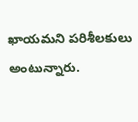ఖాయమని పరిశీలకులు అంటున్నారు.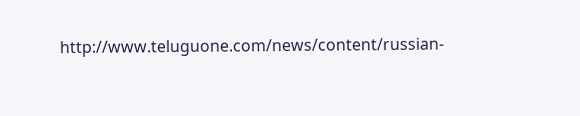http://www.teluguone.com/news/content/russian-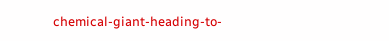chemical-giant-heading-to-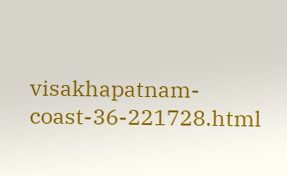visakhapatnam-coast-36-221728.html